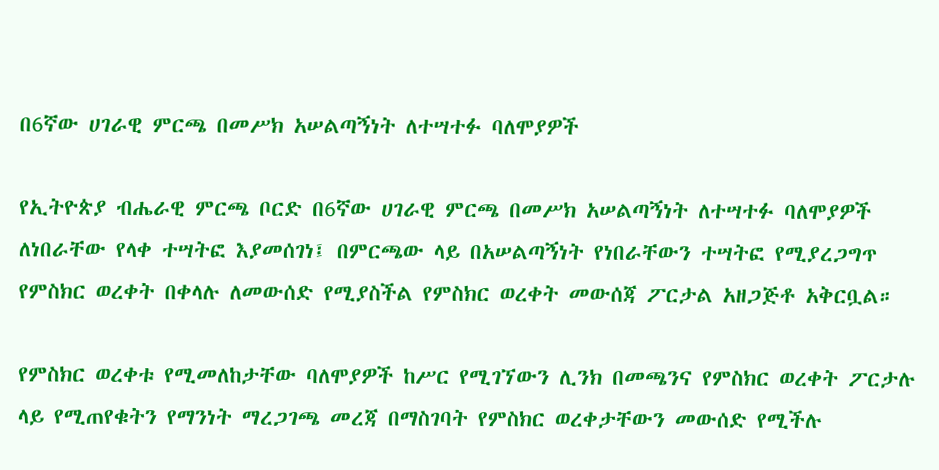በ6ኛው ሀገራዊ ምርጫ በመሥክ አሠልጣኝነት ለተሣተፉ ባለሞያዎች

የኢትዮጵያ ብሔራዊ ምርጫ ቦርድ በ6ኛው ሀገራዊ ምርጫ በመሥክ አሠልጣኝነት ለተሣተፉ ባለሞያዎች ለነበራቸው የላቀ ተሣትፎ እያመሰገነ፤ በምርጫው ላይ በአሠልጣኝነት የነበራቸውን ተሣትፎ የሚያረጋግጥ የምስክር ወረቀት በቀላሉ ለመውሰድ የሚያስችል የምስክር ወረቀት መውሰጃ ፖርታል አዘጋጅቶ አቅርቧል።

የምስክር ወረቀቱ የሚመለከታቸው ባለሞያዎች ከሥር የሚገኘውን ሊንክ በመጫንና የምስክር ወረቀት ፖርታሉ ላይ የሚጠየቁትን የማንነት ማረጋገጫ መረጃ በማስገባት የምስክር ወረቀታቸውን መውሰድ የሚችሉ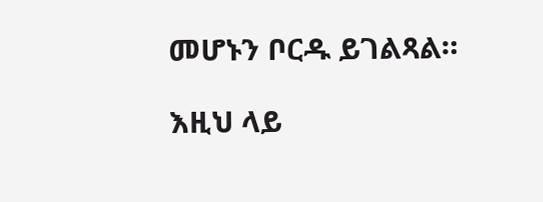መሆኑን ቦርዱ ይገልጻል።

እዚህ ላይ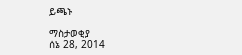ይጫኑ

ማስታወቂያ
ሰኔ 28, 2014